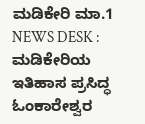ಮಡಿಕೇರಿ ಮಾ.1 NEWS DESK : ಮಡಿಕೇರಿಯ ಇತಿಹಾಸ ಪ್ರಸಿದ್ಧ ಓಂಕಾರೇಶ್ವರ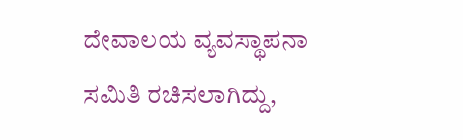ದೇವಾಲಯ ವ್ಯವಸ್ಥಾಪನಾ ಸಮಿತಿ ರಚಿಸಲಾಗಿದ್ದು,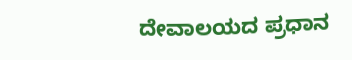ದೇವಾಲಯದ ಪ್ರಧಾನ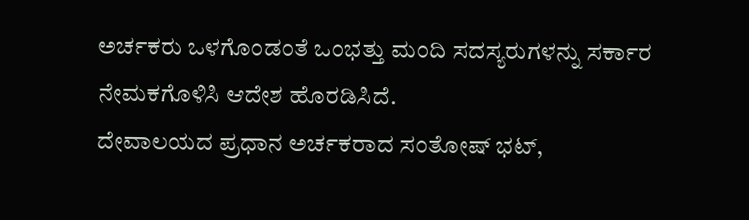ಅರ್ಚಕರು ಒಳಗೊಂಡಂತೆ ಒಂಭತ್ತು ಮಂದಿ ಸದಸ್ಯರುಗಳನ್ನು ಸರ್ಕಾರ ನೇಮಕಗೊಳಿಸಿ ಆದೇಶ ಹೊರಡಿಸಿದೆ.
ದೇವಾಲಯದ ಪ್ರಧಾನ ಅರ್ಚಕರಾದ ಸಂತೋಷ್ ಭಟ್,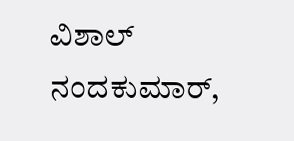ವಿಶಾಲ್ ನಂದಕುಮಾರ್,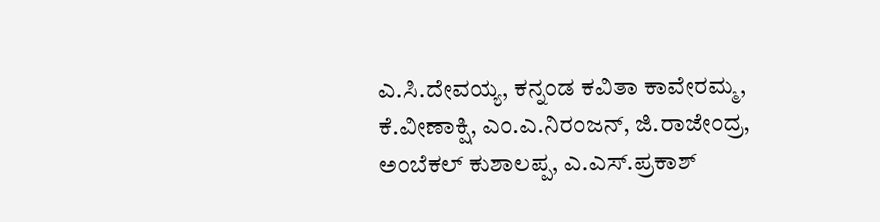ಎ.ಸಿ.ದೇವಯ್ಯ, ಕನ್ನಂಡ ಕವಿತಾ ಕಾವೇರಮ್ಮ, ಕೆ.ವೀಣಾಕ್ಷಿ, ಎಂ.ಎ.ನಿರಂಜನ್, ಜಿ.ರಾಜೇಂದ್ರ, ಅಂಬೆಕಲ್ ಕುಶಾಲಪ್ಪ, ಎ.ಎಸ್.ಪ್ರಕಾಶ್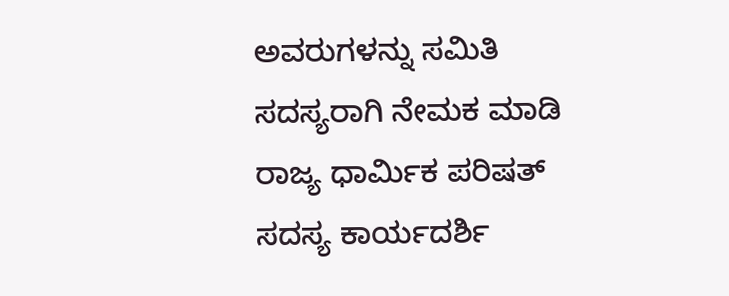ಅವರುಗಳನ್ನು ಸಮಿತಿ ಸದಸ್ಯರಾಗಿ ನೇಮಕ ಮಾಡಿ ರಾಜ್ಯ ಧಾರ್ಮಿಕ ಪರಿಷತ್ ಸದಸ್ಯ ಕಾರ್ಯದರ್ಶಿ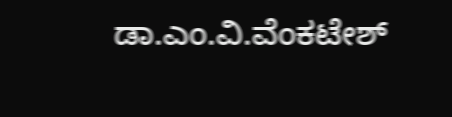ಡಾ.ಎಂ.ವಿ.ವೆಂಕಟೇಶ್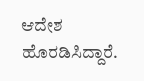ಆದೇಶ ಹೊರಡಿಸಿದ್ದಾರೆ.